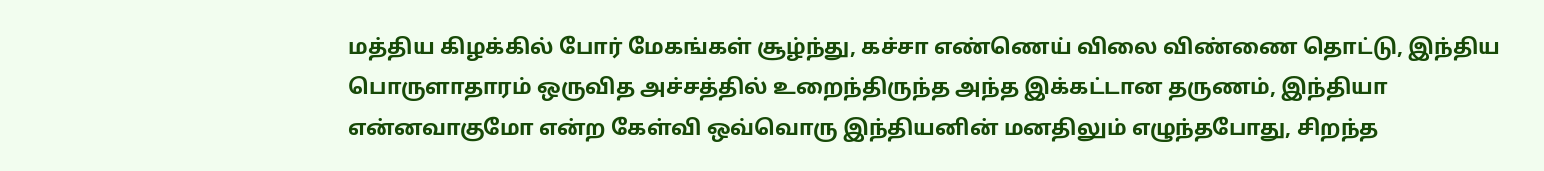மத்திய கிழக்கில் போர் மேகங்கள் சூழ்ந்து, கச்சா எண்ணெய் விலை விண்ணை தொட்டு, இந்திய பொருளாதாரம் ஒருவித அச்சத்தில் உறைந்திருந்த அந்த இக்கட்டான தருணம், இந்தியா என்னவாகுமோ என்ற கேள்வி ஒவ்வொரு இந்தியனின் மனதிலும் எழுந்தபோது, சிறந்த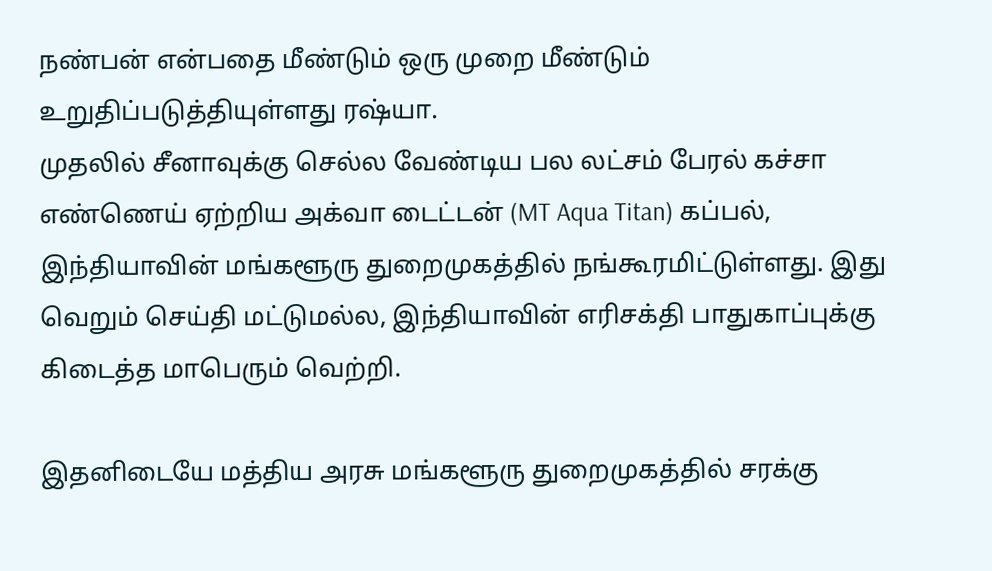நண்பன் என்பதை மீண்டும் ஒரு முறை மீண்டும் உறுதிப்படுத்தியுள்ளது ரஷ்யா.
முதலில் சீனாவுக்கு செல்ல வேண்டிய பல லட்சம் பேரல் கச்சா எண்ணெய் ஏற்றிய அக்வா டைட்டன் (MT Aqua Titan) கப்பல், இந்தியாவின் மங்களூரு துறைமுகத்தில் நங்கூரமிட்டுள்ளது. இது வெறும் செய்தி மட்டுமல்ல, இந்தியாவின் எரிசக்தி பாதுகாப்புக்கு கிடைத்த மாபெரும் வெற்றி.

இதனிடையே மத்திய அரசு மங்களூரு துறைமுகத்தில் சரக்கு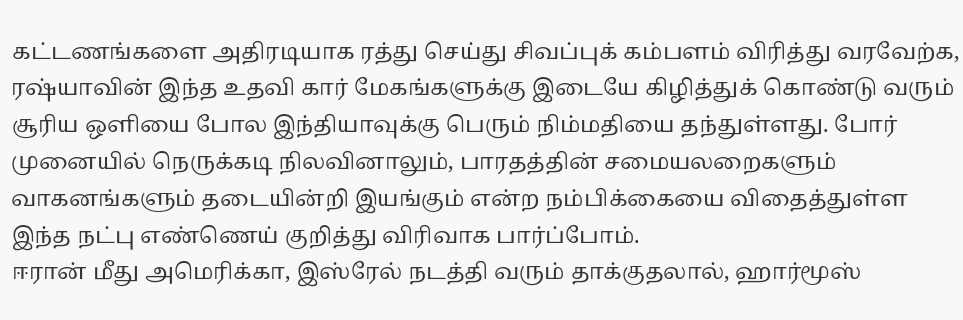கட்டணங்களை அதிரடியாக ரத்து செய்து சிவப்புக் கம்பளம் விரித்து வரவேற்க, ரஷ்யாவின் இந்த உதவி கார் மேகங்களுக்கு இடையே கிழித்துக் கொண்டு வரும் சூரிய ஒளியை போல இந்தியாவுக்கு பெரும் நிம்மதியை தந்துள்ளது. போர் முனையில் நெருக்கடி நிலவினாலும், பாரதத்தின் சமையலறைகளும் வாகனங்களும் தடையின்றி இயங்கும் என்ற நம்பிக்கையை விதைத்துள்ள இந்த நட்பு எண்ணெய் குறித்து விரிவாக பார்ப்போம்.
ஈரான் மீது அமெரிக்கா, இஸ்ரேல் நடத்தி வரும் தாக்குதலால், ஹார்மூஸ்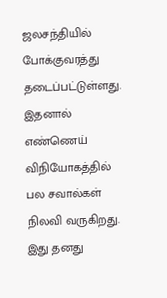ஜலசந்தியில் போக்குவரத்து தடைப்பட்டுள்ளது. இதனால் எண்ணெய் விநியோகத்தில் பல சவால்கள் நிலவி வருகிறது. இது தனது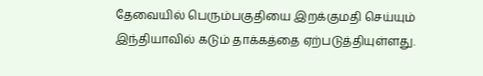தேவையில் பெரும்பகுதியை இறக்குமதி செய்யும் இந்தியாவில் கடும் தாக்கத்தை ஏற்படுத்தியுள்ளது.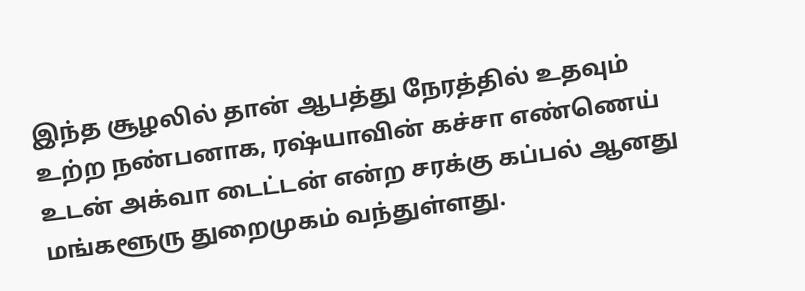இந்த சூழலில் தான் ஆபத்து நேரத்தில் உதவும் உற்ற நண்பனாக, ரஷ்யாவின் கச்சா எண்ணெய் உடன் அக்வா டைட்டன் என்ற சரக்கு கப்பல் ஆனது மங்களூரு துறைமுகம் வந்துள்ளது.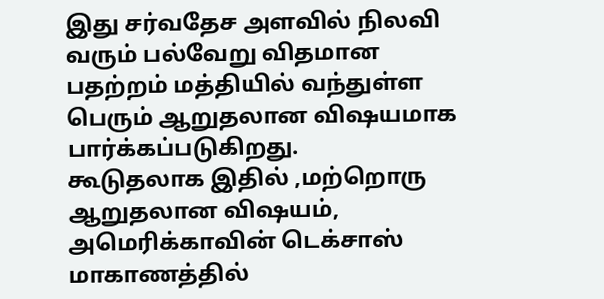இது சர்வதேச அளவில் நிலவி வரும் பல்வேறு விதமான பதற்றம் மத்தியில் வந்துள்ள பெரும் ஆறுதலான விஷயமாக பார்க்கப்படுகிறது.
கூடுதலாக இதில் ,மற்றொரு ஆறுதலான விஷயம், அமெரிக்காவின் டெக்சாஸ் மாகாணத்தில்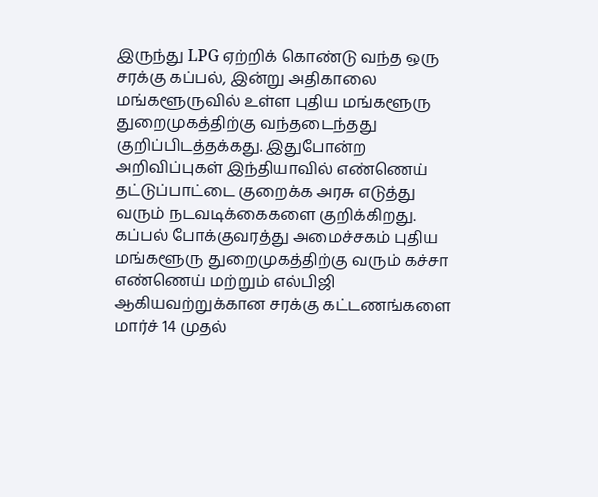இருந்து LPG ஏற்றிக் கொண்டு வந்த ஒரு சரக்கு கப்பல், இன்று அதிகாலை மங்களூருவில் உள்ள புதிய மங்களூரு துறைமுகத்திற்கு வந்தடைந்தது குறிப்பிடத்தக்கது. இதுபோன்ற அறிவிப்புகள் இந்தியாவில் எண்ணெய் தட்டுப்பாட்டை குறைக்க அரசு எடுத்து வரும் நடவடிக்கைகளை குறிக்கிறது.
கப்பல் போக்குவரத்து அமைச்சகம் புதிய மங்களூரு துறைமுகத்திற்கு வரும் கச்சா எண்ணெய் மற்றும் எல்பிஜி ஆகியவற்றுக்கான சரக்கு கட்டணங்களை மார்ச் 14 முதல்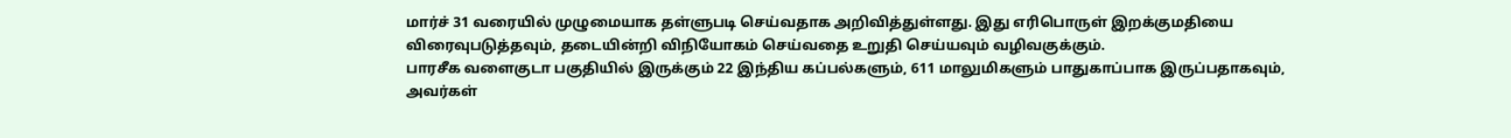மார்ச் 31 வரையில் முழுமையாக தள்ளுபடி செய்வதாக அறிவித்துள்ளது. இது எரிபொருள் இறக்குமதியை விரைவுபடுத்தவும், தடையின்றி விநியோகம் செய்வதை உறுதி செய்யவும் வழிவகுக்கும்.
பாரசீக வளைகுடா பகுதியில் இருக்கும் 22 இந்திய கப்பல்களும், 611 மாலுமிகளும் பாதுகாப்பாக இருப்பதாகவும், அவர்கள்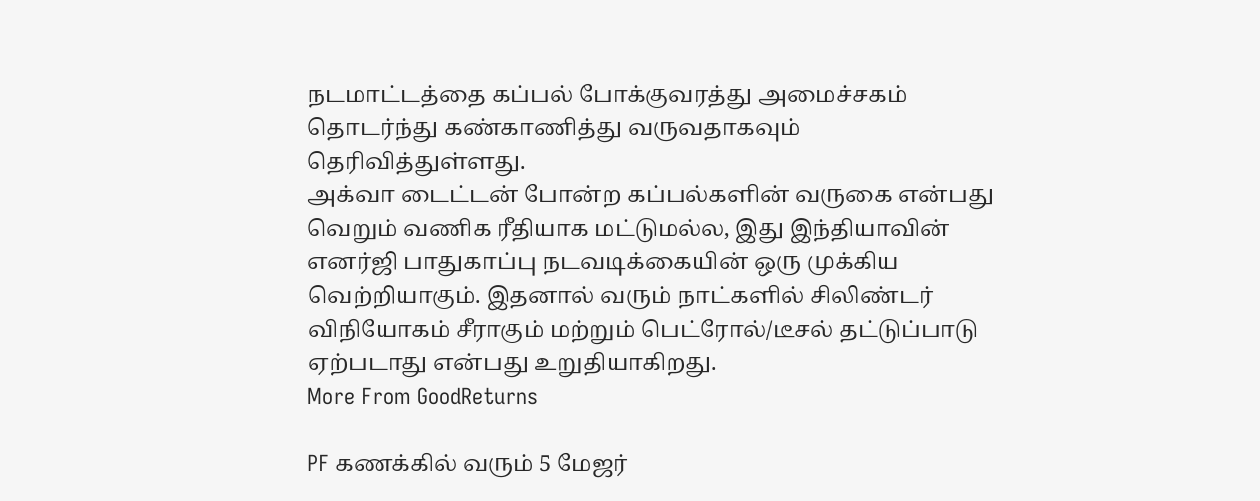நடமாட்டத்தை கப்பல் போக்குவரத்து அமைச்சகம் தொடர்ந்து கண்காணித்து வருவதாகவும் தெரிவித்துள்ளது.
அக்வா டைட்டன் போன்ற கப்பல்களின் வருகை என்பது வெறும் வணிக ரீதியாக மட்டுமல்ல, இது இந்தியாவின் எனர்ஜி பாதுகாப்பு நடவடிக்கையின் ஒரு முக்கிய வெற்றியாகும். இதனால் வரும் நாட்களில் சிலிண்டர் விநியோகம் சீராகும் மற்றும் பெட்ரோல்/டீசல் தட்டுப்பாடு ஏற்படாது என்பது உறுதியாகிறது.
More From GoodReturns

PF கணக்கில் வரும் 5 மேஜர்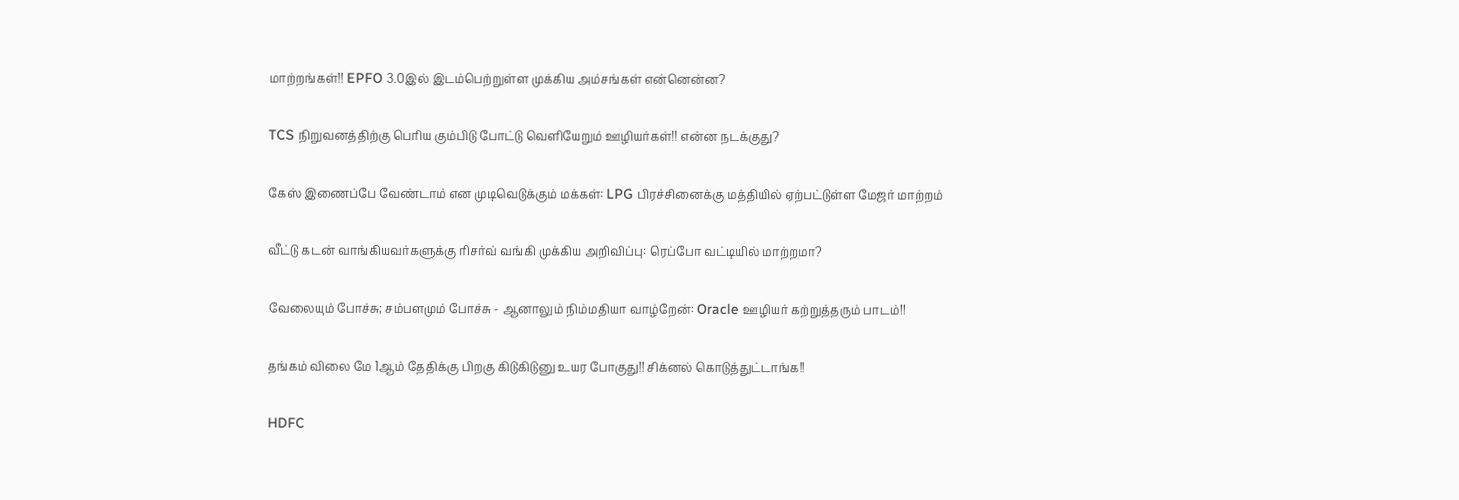மாற்றங்கள்!! EPFO 3.0இல் இடம்பெற்றுள்ள முக்கிய அம்சங்கள் என்னென்ன?

TCS நிறுவனத்திற்கு பெரிய கும்பிடு போட்டு வெளியேறும் ஊழியர்கள்!! என்ன நடக்குது?

கேஸ் இணைப்பே வேண்டாம் என முடிவெடுக்கும் மக்கள்: LPG பிரச்சினைக்கு மத்தியில் ஏற்பட்டுள்ள மேஜர் மாற்றம்

வீட்டு கடன் வாங்கியவர்களுக்கு ரிசர்வ் வங்கி முக்கிய அறிவிப்பு: ரெப்போ வட்டியில் மாற்றமா?

வேலையும் போச்சு; சம்பளமும் போச்சு - ஆனாலும் நிம்மதியா வாழ்றேன்: Oracle ஊழியர் கற்றுத்தரும் பாடம்!!

தங்கம் விலை மே 1ஆம் தேதிக்கு பிறகு கிடுகிடுனு உயர போகுது!! சிக்னல் கொடுத்துட்டாங்க!!

HDFC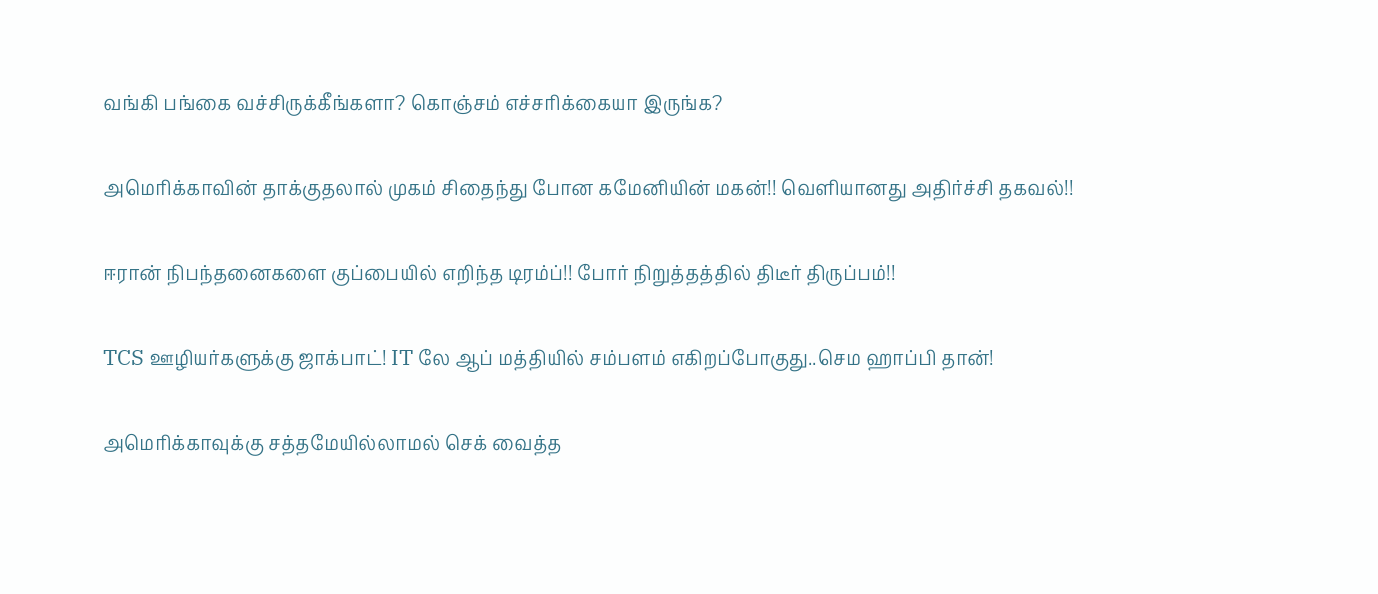வங்கி பங்கை வச்சிருக்கீங்களா? கொஞ்சம் எச்சரிக்கையா இருங்க?

அமெரிக்காவின் தாக்குதலால் முகம் சிதைந்து போன கமேனியின் மகன்!! வெளியானது அதிர்ச்சி தகவல்!!

ஈரான் நிபந்தனைகளை குப்பையில் எறிந்த டிரம்ப்!! போர் நிறுத்தத்தில் திடீர் திருப்பம்!!

TCS ஊழியர்களுக்கு ஜாக்பாட்! IT லே ஆப் மத்தியில் சம்பளம் எகிறப்போகுது..செம ஹாப்பி தான்!

அமெரிக்காவுக்கு சத்தமேயில்லாமல் செக் வைத்த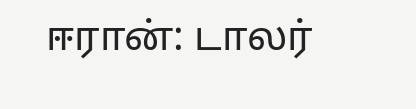ஈரான்: டாலர்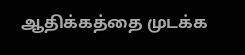ஆதிக்கத்தை முடக்க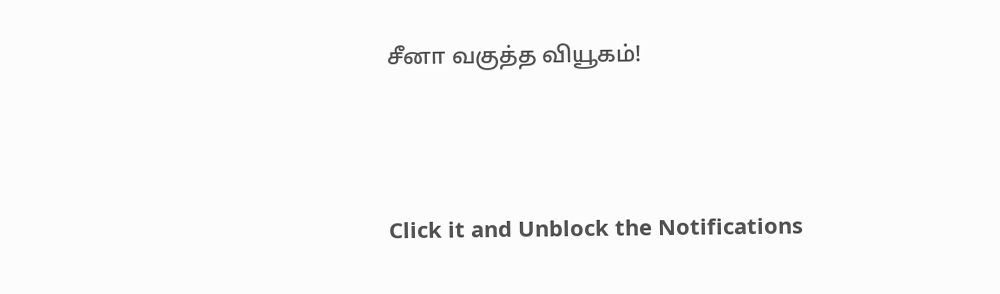சீனா வகுத்த வியூகம்!



Click it and Unblock the Notifications